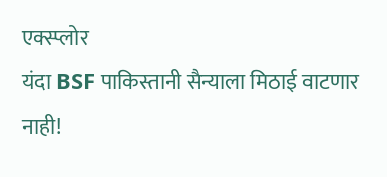एक्स्प्लोर
यंदा BSF पाकिस्तानी सैन्याला मिठाई वाटणार नाही!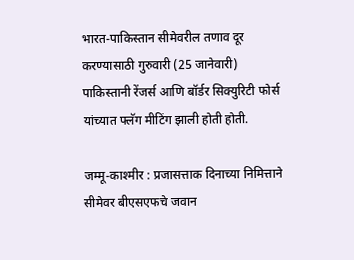भारत-पाकिस्तान सीमेवरील तणाव दूर करण्यासाठी गुरुवारी (25 जानेवारी) पाकिस्तानी रेंजर्स आणि बॉर्डर सिक्युरिटी फोर्स यांच्यात फ्लॅग मीटिंग झाली होती होती.

जम्मू-काश्मीर : प्रजासत्ताक दिनाच्या निमित्ताने सीमेवर बीएसएफचे जवान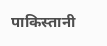पाकिस्तानी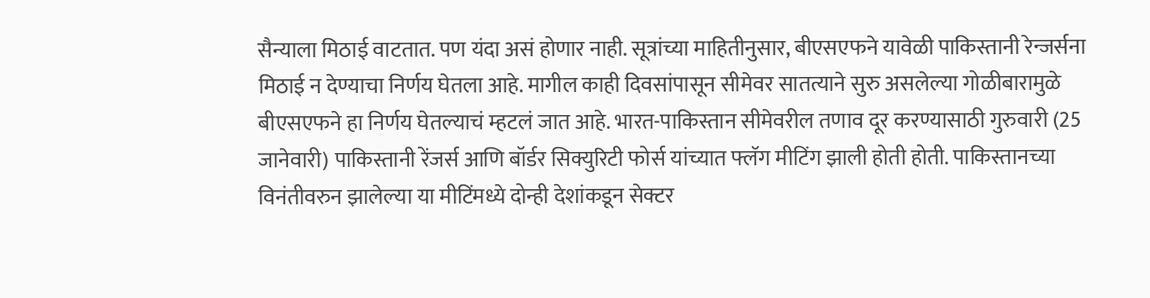सैन्याला मिठाई वाटतात. पण यंदा असं होणार नाही. सूत्रांच्या माहितीनुसार, बीएसएफने यावेळी पाकिस्तानी रेन्जर्सना मिठाई न देण्याचा निर्णय घेतला आहे. मागील काही दिवसांपासून सीमेवर सातत्याने सुरु असलेल्या गोळीबारामुळे बीएसएफने हा निर्णय घेतल्याचं म्हटलं जात आहे. भारत-पाकिस्तान सीमेवरील तणाव दूर करण्यासाठी गुरुवारी (25 जानेवारी) पाकिस्तानी रेंजर्स आणि बॉर्डर सिक्युरिटी फोर्स यांच्यात फ्लॅग मीटिंग झाली होती होती. पाकिस्तानच्या विनंतीवरुन झालेल्या या मीटिंमध्ये दोन्ही देशांकडून सेक्टर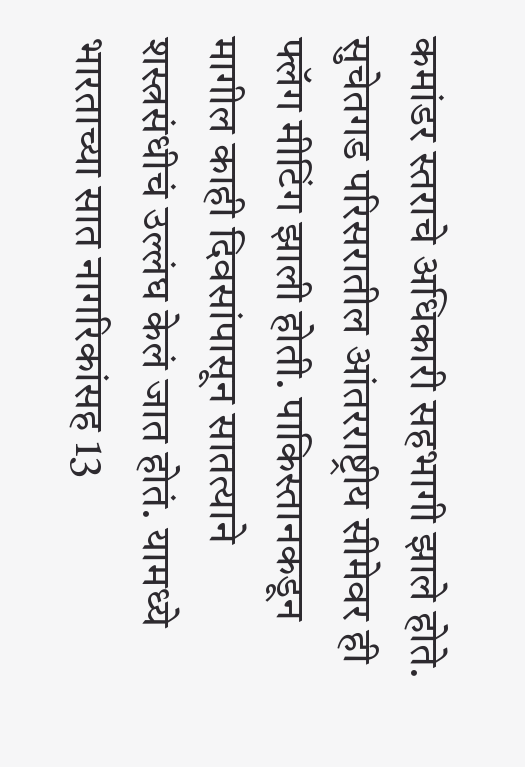कमांडर स्तराचे अधिकारी सहभागी झाले होते. सुचेतगड परिसरातील आंतरराष्ट्रीय सीमेवर ही फ्लॅग मीटिंग झाली होती. पाकिस्तानकडून मागील काही दिवसांपासून सातत्याने शस्त्रसंधीचं उल्लंघ केलं जात होतं. यामध्ये भारताच्या सात नागरिकांसह 13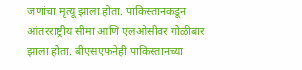जणांचा मृत्यू झाला होता. पाकिस्तानकडून आंतरराष्ट्रीय सीमा आणि एलओसीवर गोळीबार झाला होता. बीएसएफनेही पाकिस्तानच्या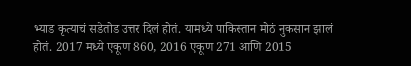भ्याड कृत्याचं सडेतोड उत्तर दिलं होतं. यामध्ये पाकिस्तान मोठं नुकसान झालं होतं. 2017 मध्ये एकूण 860, 2016 एकूण 271 आणि 2015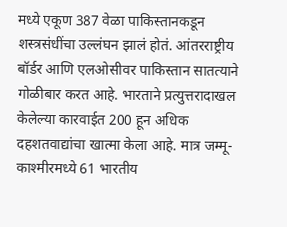मध्ये एकूण 387 वेळा पाकिस्तानकडून शस्त्रसंधींचा उल्लंघन झालं होतं. आंतरराष्ट्रीय बॉर्डर आणि एलओसीवर पाकिस्तान सातत्याने गोळीबार करत आहे. भारताने प्रत्युत्तरादाखल केलेल्या कारवाईत 200 हून अधिक दहशतवाद्यांचा खात्मा केला आहे. मात्र जम्मू-काश्मीरमध्ये 61 भारतीय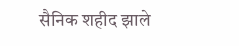सैनिक शहीद झाले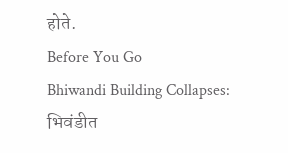होते.
Before You Go
Bhiwandi Building Collapses: भिवंडीत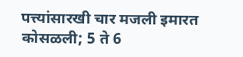पत्त्यांसारखी चार मजली इमारत कोसळली; 5 ते 6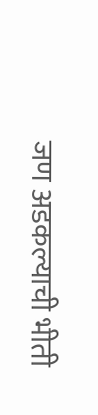जण अडकल्याची भीती